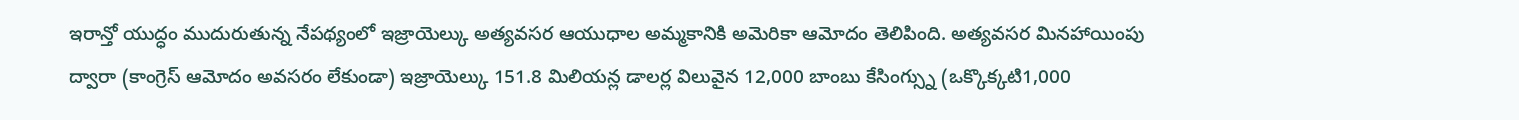ఇరాన్తో యుద్ధం ముదురుతున్న నేపథ్యంలో ఇజ్రాయెల్కు అత్యవసర ఆయుధాల అమ్మకానికి అమెరికా ఆమోదం తెలిపింది. అత్యవసర మినహాయింపు ద్వారా (కాంగ్రెస్ ఆమోదం అవసరం లేకుండా) ఇజ్రాయెల్కు 151.8 మిలియన్ల డాలర్ల విలువైన 12,000 బాంబు కేసింగ్స్ను (ఒక్కొక్కటి1,000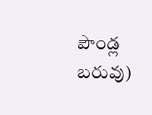పౌండ్ల బరువు)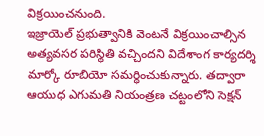విక్రయించనుంది.
ఇజ్రాయెల్ ప్రభుత్వానికి వెంటనే విక్రయించాల్సిన అత్యవసర పరిస్థితి వచ్చిందని విదేశాంగ కార్యదర్శి మార్కో రూబియో సమర్ధించుకున్నారు. తద్వారా ఆయుధ ఎగుమతి నియంత్రణ చట్టంలోని సెక్షన్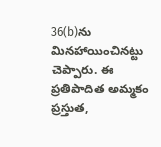36(b)ను మినహాయించినట్టు చెప్పారు. ఈ ప్రతిపాదిత అమ్మకం ప్రస్తుత,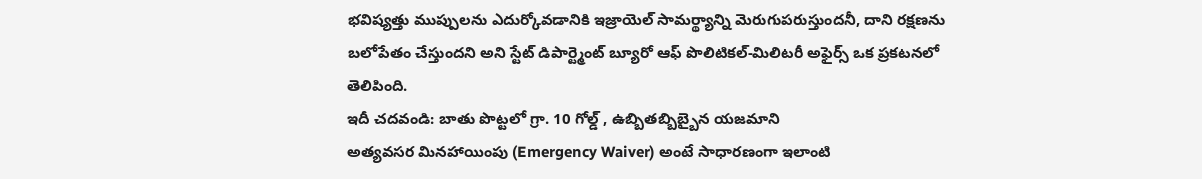భవిష్యత్తు ముప్పులను ఎదుర్కోవడానికి ఇజ్రాయెల్ సామర్థ్యాన్ని మెరుగుపరుస్తుందనీ, దాని రక్షణను బలోపేతం చేస్తుందని అని స్టేట్ డిపార్ట్మెంట్ బ్యూరో ఆఫ్ పొలిటికల్-మిలిటరీ అఫైర్స్ ఒక ప్రకటనలో తెలిపింది.
ఇదీ చదవండి: బాతు పొట్టలో గ్రా. 10 గోల్డ్ , ఉబ్బితబ్బిబ్బైన యజమాని
అత్యవసర మినహాయింపు (Emergency Waiver) అంటే సాధారణంగా ఇలాంటి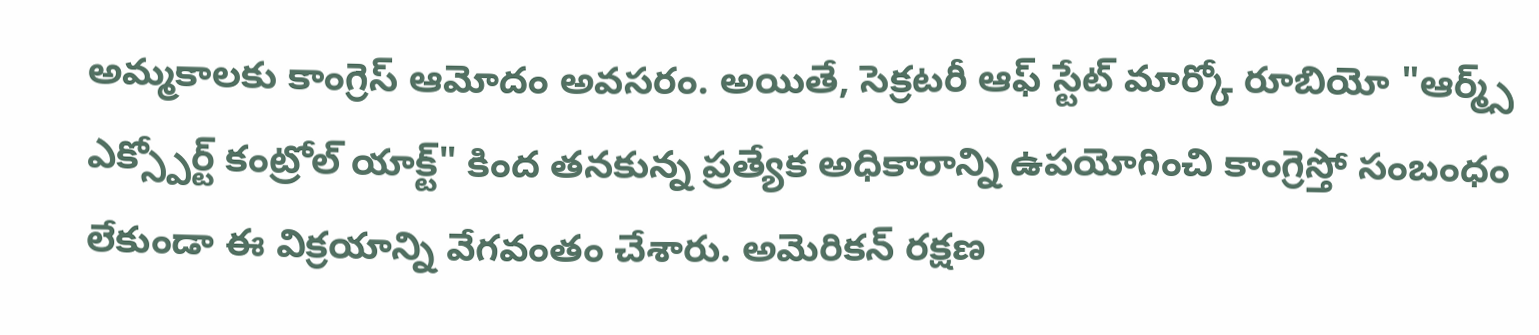అమ్మకాలకు కాంగ్రెస్ ఆమోదం అవసరం. అయితే, సెక్రటరీ ఆఫ్ స్టేట్ మార్కో రూబియో "ఆర్మ్స్ ఎక్స్పోర్ట్ కంట్రోల్ యాక్ట్" కింద తనకున్న ప్రత్యేక అధికారాన్ని ఉపయోగించి కాంగ్రెస్తో సంబంధం లేకుండా ఈ విక్రయాన్ని వేగవంతం చేశారు. అమెరికన్ రక్షణ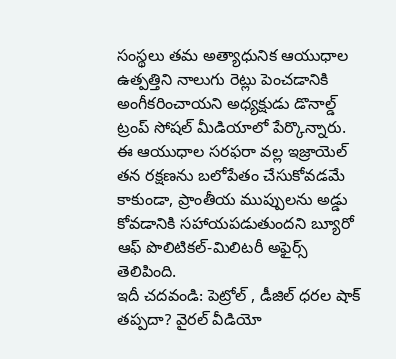సంస్థలు తమ అత్యాధునిక ఆయుధాల ఉత్పత్తిని నాలుగు రెట్లు పెంచడానికి అంగీకరించాయని అధ్యక్షుడు డొనాల్డ్ ట్రంప్ సోషల్ మీడియాలో పేర్కొన్నారు. ఈ ఆయుధాల సరఫరా వల్ల ఇజ్రాయెల్ తన రక్షణను బలోపేతం చేసుకోవడమే కాకుండా, ప్రాంతీయ ముప్పులను అడ్డు కోవడానికి సహాయపడుతుందని బ్యూరో ఆఫ్ పొలిటికల్-మిలిటరీ అఫైర్స్ తెలిపింది.
ఇదీ చదవండి: పెట్రోల్ , డీజిల్ ధరల షాక్ తప్పదా? వైరల్ వీడియో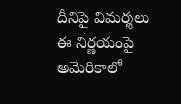దీనిపై విమర్శలు
ఈ నిర్ణయంపై అమెరికాలో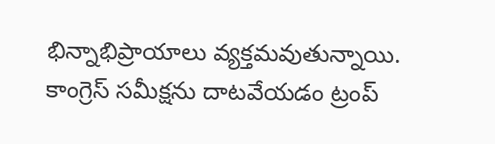భిన్నాభిప్రాయాలు వ్యక్తమవుతున్నాయి. కాంగ్రెస్ సమీక్షను దాటవేయడం ట్రంప్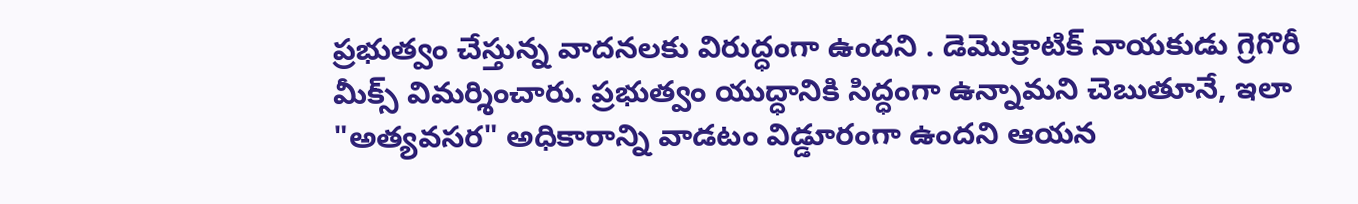ప్రభుత్వం చేస్తున్న వాదనలకు విరుద్ధంగా ఉందని . డెమొక్రాటిక్ నాయకుడు గ్రెగొరీ మీక్స్ విమర్శించారు. ప్రభుత్వం యుద్ధానికి సిద్ధంగా ఉన్నామని చెబుతూనే, ఇలా "అత్యవసర" అధికారాన్ని వాడటం విడ్డూరంగా ఉందని ఆయన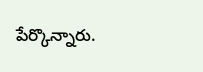పేర్కొన్నారు.